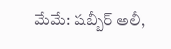మేమే: షబ్బీర్ అలీ,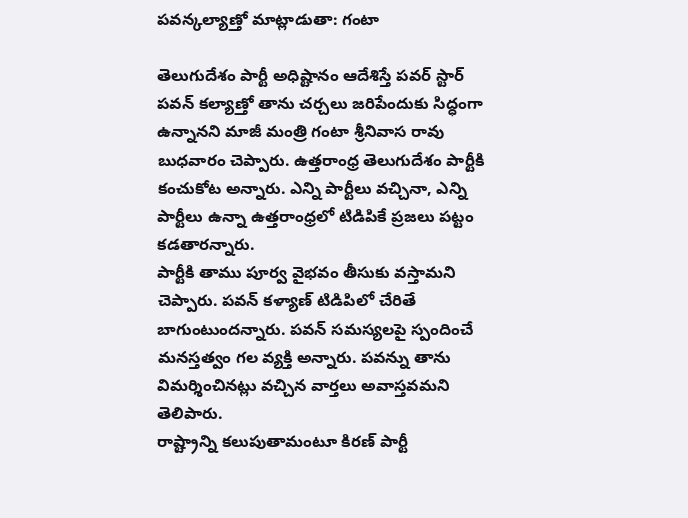పవన్కల్యాణ్తో మాట్లాడుతా: గంటా

తెలుగుదేశం పార్టీ అధిష్టానం ఆదేశిస్తే పవర్ స్టార్ పవన్ కల్యాణ్తో తాను చర్చలు జరిపేందుకు సిద్ధంగా ఉన్నానని మాజీ మంత్రి గంటా శ్రీనివాస రావు బుధవారం చెప్పారు. ఉత్తరాంధ్ర తెలుగుదేశం పార్టీకి కంచుకోట అన్నారు. ఎన్ని పార్టీలు వచ్చినా, ఎన్ని పార్టీలు ఉన్నా ఉత్తరాంధ్రలో టిడిపికే ప్రజలు పట్టం కడతారన్నారు.
పార్టీకి తాము పూర్వ వైభవం తీసుకు వస్తామని చెప్పారు. పవన్ కళ్యాణ్ టిడిపిలో చేరితే బాగుంటుందన్నారు. పవన్ సమస్యలపై స్పందించే మనస్తత్వం గల వ్యక్తి అన్నారు. పవన్ను తాను విమర్శించినట్లు వచ్చిన వార్తలు అవాస్తవమని తెలిపారు.
రాష్ట్రాన్ని కలుపుతామంటూ కిరణ్ పార్టీ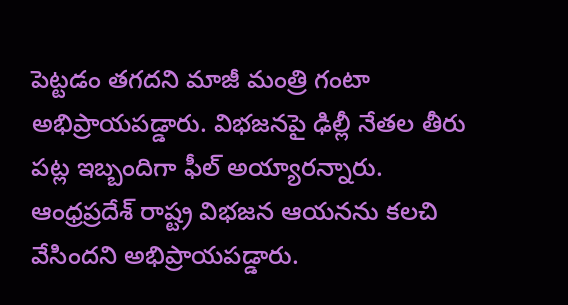పెట్టడం తగదని మాజీ మంత్రి గంటా అభిప్రాయపడ్డారు. విభజనపై ఢిల్లీ నేతల తీరు పట్ల ఇబ్బందిగా ఫీల్ అయ్యారన్నారు. ఆంధ్రప్రదేశ్ రాష్ట్ర విభజన ఆయనను కలచి వేసిందని అభిప్రాయపడ్డారు.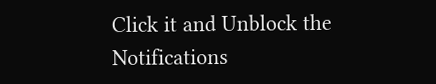Click it and Unblock the Notifications